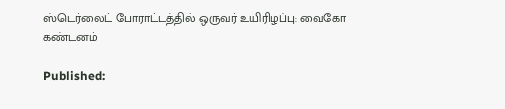ஸ்டெர்லைட் போராட்டத்தில் ஒருவர் உயிரிழப்பு: வைகோ கண்டனம்

Published: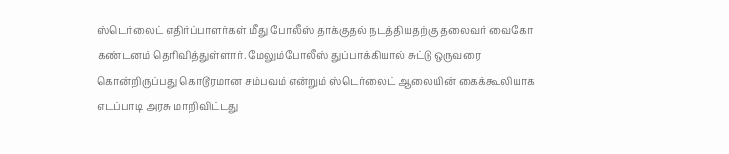ஸ்டெர்லைட் எதிர்ப்பாளர்கள் மீது போலீஸ் தாக்குதல் நடத்தியதற்கு தலைவர் வைகோ கண்டனம் தெரிவித்துள்ளார். மேலும்போலீஸ் துப்பாக்கியால் சுட்டு ஒருவரை கொன்றிருப்பது கொடூரமான சம்பவம் என்றும் ஸ்டெர்லைட் ஆலையின் கைக்கூலியாக எடப்பாடி அரசு மாறிவிட்டது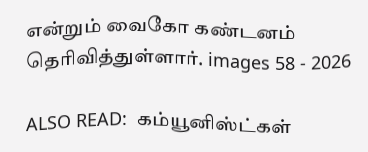என்றும் வைகோ கண்டனம் தெரிவித்துள்ளார். images 58 - 2026

ALSO READ:  கம்யூனிஸ்ட்கள்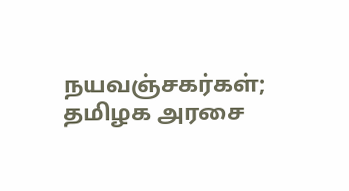நயவஞ்சகர்கள்; தமிழக அரசை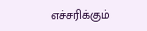எச்சரிக்கும்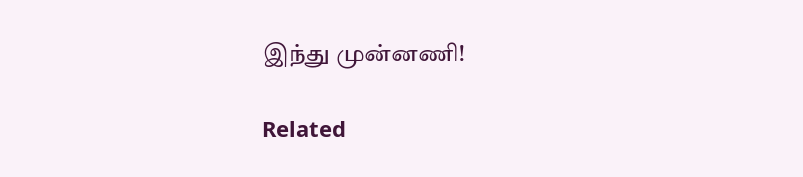இந்து முன்னணி!

Related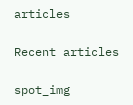articles

Recent articles

spot_img